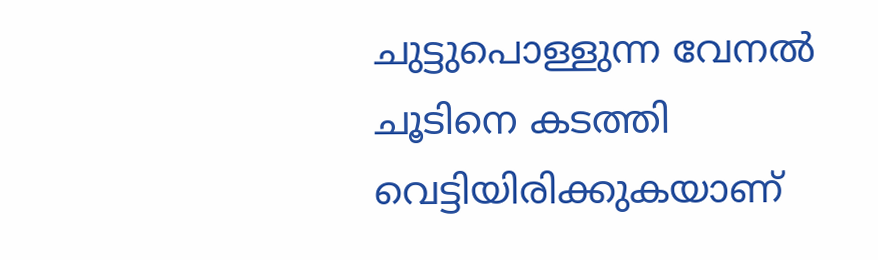ചുട്ടുപൊള്ളുന്ന വേനൽ ചൂടിനെ കടത്തി വെട്ടിയിരിക്കുകയാണ്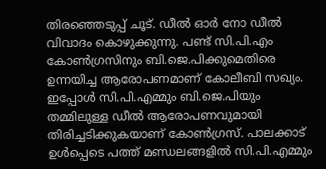തിരഞ്ഞെടുപ്പ് ചൂട്. ഡീൽ ഓർ നോ ഡീൽ വിവാദം കൊഴുക്കുന്നു. പണ്ട് സി.പി.എം കോൺഗ്രസിനും ബി.ജെ.പിക്കുമെതിരെ ഉന്നയിച്ച ആരോപണമാണ് കോലീബി സഖ്യം. ഇപ്പോൾ സി.പി.എമ്മും ബി.ജെ.പിയും തമ്മിലുള്ള ഡീൽ ആരോപണവുമായി തിരിച്ചടിക്കുകയാണ് കോൺഗ്രസ്. പാലക്കാട് ഉൾപ്പെടെ പത്ത് മണ്ഡലങ്ങളിൽ സി.പി.എമ്മും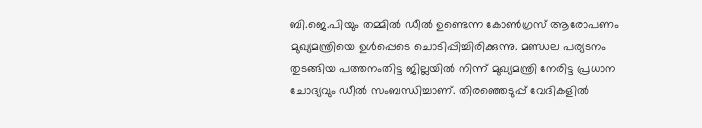ബി.ജെ.പിയും തമ്മിൽ ഡീൽ ഉണ്ടെന്ന കോൺഗ്രസ് ആരോപണം മുഖ്യമന്ത്രിയെ ഉൾപ്പെടെ ചൊടിപ്പിച്ചിരിക്കുന്നു. മണ്ഡല പര്യടനം തുടങ്ങിയ പത്തനംതിട്ട ജില്ലയിൽ നിന്ന് മുഖ്യമന്ത്രി നേരിട്ട പ്രധാന ചോദ്യവും ഡീൽ സംബന്ധിച്ചാണ്. തിരഞ്ഞെടുപ്പ് വേദികളിൽ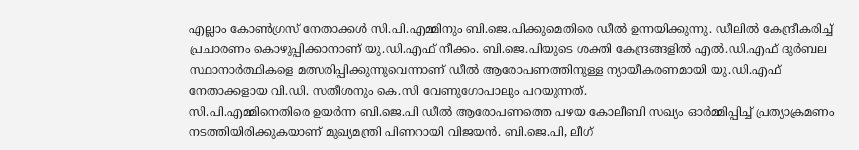എല്ലാം കോൺഗ്രസ് നേതാക്കൾ സി.പി.എമ്മിനും ബി.ജെ.പിക്കുമെതിരെ ഡീൽ ഉന്നയിക്കുന്നു. ഡീലിൽ കേന്ദ്രീകരിച്ച് പ്രചാരണം കൊഴുപ്പിക്കാനാണ് യു.ഡി.എഫ് നീക്കം. ബി.ജെ.പിയുടെ ശക്തി കേന്ദ്രങ്ങളിൽ എൽ.ഡി.എഫ് ദുർബല സ്ഥാനാർത്ഥികളെ മത്സരിപ്പിക്കുന്നുവെന്നാണ് ഡീൽ ആരോപണത്തിനുള്ള ന്യായീകരണമായി യു.ഡി.എഫ് നേതാക്കളായ വി.ഡി. സതീശനും കെ.സി വേണുഗോപാലും പറയുന്നത്.
സി.പി.എമ്മിനെതിരെ ഉയർന്ന ബി.ജെ.പി ഡീൽ ആരോപണത്തെ പഴയ കോലീബി സഖ്യം ഓർമ്മിപ്പിച്ച് പ്രത്യാക്രമണം നടത്തിയിരിക്കുകയാണ് മുഖ്യമന്ത്രി പിണറായി വിജയൻ. ബി.ജെ.പി, ലീഗ്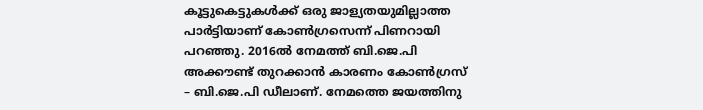കൂട്ടുകെട്ടുകൾക്ക് ഒരു ജാള്യതയുമില്ലാത്ത പാർട്ടിയാണ് കോൺഗ്രസെന്ന് പിണറായി പറഞ്ഞു. 2016ൽ നേമത്ത് ബി.ജെ.പി അക്കൗണ്ട് തുറക്കാൻ കാരണം കോൺഗ്രസ് – ബി.ജെ.പി ഡീലാണ്. നേമത്തെ ജയത്തിനു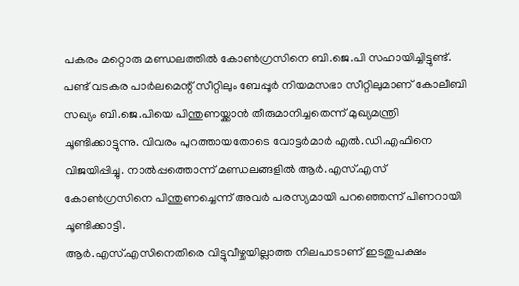പകരം മറ്റൊരു മണ്ഡലത്തിൽ കോൺഗ്രസിനെ ബി.ജെ.പി സഹായിച്ചിട്ടുണ്ട്.
പണ്ട് വടകര പാർലമെന്റ് സീറ്റിലും ബേപ്പൂർ നിയമസഭാ സീറ്റിലുമാണ് കോലീബി സഖ്യം ബി.ജെ.പിയെ പിന്തുണയ്ക്കാൻ തീരുമാനിച്ചതെന്ന് മുഖ്യമന്ത്രി ചൂണ്ടിക്കാട്ടുന്നു. വിവരം പുറത്തായതോടെ വോട്ടർമാർ എൽ.ഡി.എഫിനെ വിജയിപ്പിച്ചു. നാൽപ്പത്തൊന്ന് മണ്ഡലങ്ങളിൽ ആർ.എസ്.എസ് കോൺഗ്രസിനെ പിന്തുണച്ചെന്ന് അവർ പരസ്യമായി പറഞ്ഞെന്ന് പിണറായി ചൂണ്ടിക്കാട്ടി.
ആർ.എസ്.എസിനെതിരെ വിട്ടുവീഴ്ചയില്ലാത്ത നിലപാടാണ് ഇടതുപക്ഷം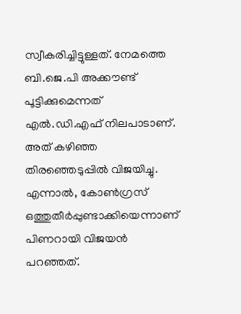സ്വീകരിച്ചിട്ടുള്ളത്. നേമത്തെ ബി.ജെ.പി അക്കൗണ്ട് പൂട്ടിക്കുമെന്നത് എൽ.ഡി.എഫ് നിലപാടാണ്. അത് കഴിഞ്ഞ തിരഞ്ഞെടുപ്പിൽ വിജയിച്ചു. എന്നാൽ, കോൺഗ്രസ് ഒത്തുതീർപ്പുണ്ടാക്കിയെന്നാണ് പിണറായി വിജയൻ പറഞ്ഞത്.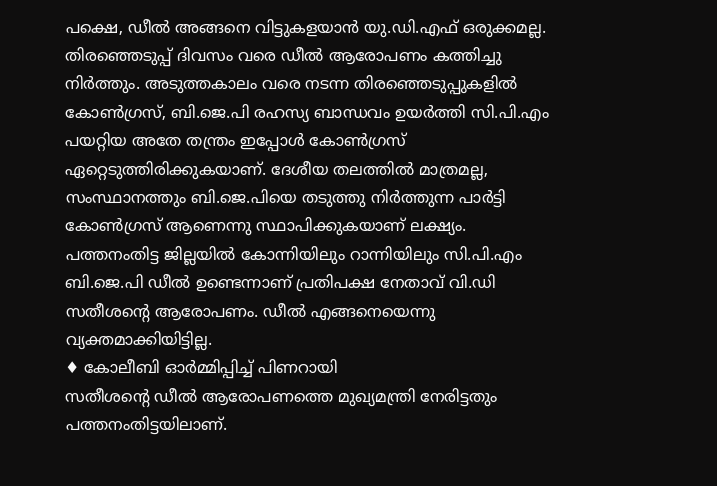പക്ഷെ, ഡീൽ അങ്ങനെ വിട്ടുകളയാൻ യു.ഡി.എഫ് ഒരുക്കമല്ല. തിരഞ്ഞെടുപ്പ് ദിവസം വരെ ഡീൽ ആരോപണം കത്തിച്ചു നിർത്തും. അടുത്തകാലം വരെ നടന്ന തിരഞ്ഞെടുപ്പുകളിൽ കോൺഗ്രസ്, ബി.ജെ.പി രഹസ്യ ബാന്ധവം ഉയർത്തി സി.പി.എം പയറ്റിയ അതേ തന്ത്രം ഇപ്പോൾ കോൺഗ്രസ് ഏറ്റെടുത്തിരിക്കുകയാണ്. ദേശീയ തലത്തിൽ മാത്രമല്ല, സംസ്ഥാനത്തും ബി.ജെ.പിയെ തടുത്തു നിർത്തുന്ന പാർട്ടി കോൺഗ്രസ് ആണെന്നു സ്ഥാപിക്കുകയാണ് ലക്ഷ്യം.
പത്തനംതിട്ട ജില്ലയിൽ കോന്നിയിലും റാന്നിയിലും സി.പി.എം ബി.ജെ.പി ഡീൽ ഉണ്ടെന്നാണ് പ്രതിപക്ഷ നേതാവ് വി.ഡി സതീശന്റെ ആരോപണം. ഡീൽ എങ്ങനെയെന്നു വ്യക്തമാക്കിയിട്ടില്ല.
♦ കോലീബി ഓർമ്മിപ്പിച്ച് പിണറായി
സതീശന്റെ ഡീൽ ആരോപണത്തെ മുഖ്യമന്ത്രി നേരിട്ടതും പത്തനംതിട്ടയിലാണ്.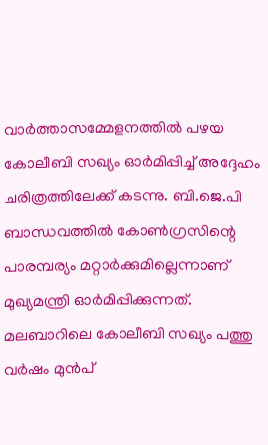വാർത്താസമ്മേളനത്തിൽ പഴയ കോലീബി സഖ്യം ഓർമിപ്പിച്ച് അദ്ദേഹം ചരിത്രത്തിലേക്ക് കടന്നു. ബി.ജെ.പി ബാന്ധവത്തിൽ കോൺഗ്രസിന്റെ പാരമ്പര്യം മറ്റാർക്കുമില്ലെന്നാണ് മുഖ്യമന്ത്രി ഓർമിപ്പിക്കുന്നത്. മലബാറിലെ കോലീബി സഖ്യം പത്തു വർഷം മുൻപ്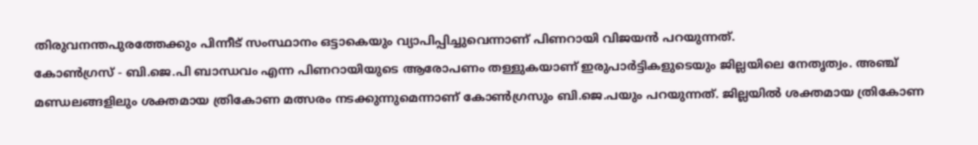തിരുവനന്തപുരത്തേക്കും പിന്നീട് സംസ്ഥാനം ഒട്ടാകെയും വ്യാപിപ്പിച്ചുവെന്നാണ് പിണറായി വിജയൻ പറയുന്നത്.
കോൺഗ്രസ് - ബി.ജെ.പി ബാന്ധവം എന്ന പിണറായിയുടെ ആരോപണം തള്ളുകയാണ് ഇരുപാർട്ടികളുടെയും ജില്ലയിലെ നേതൃത്വം. അഞ്ച് മണ്ഡലങ്ങളിലും ശക്തമായ ത്രികോണ മത്സരം നടക്കുന്നുമെന്നാണ് കോൺഗ്രസും ബി.ജെ.പയും പറയുന്നത്. ജില്ലയിൽ ശക്തമായ ത്രികോണ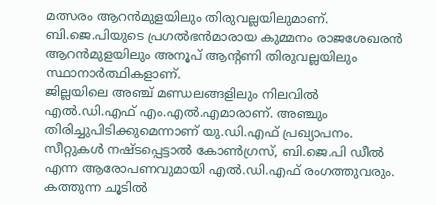മത്സരം ആറൻമുളയിലും തിരുവല്ലയിലുമാണ്. ബി.ജെ.പിയുടെ പ്രഗൽഭൻമാരായ കുമ്മനം രാജശേഖരൻ ആറൻമുളയിലും അനൂപ് ആന്റണി തിരുവല്ലയിലും സ്ഥാനാർത്ഥികളാണ്.
ജില്ലയിലെ അഞ്ച് മണ്ഡലങ്ങളിലും നിലവിൽ എൽ.ഡി.എഫ് എം.എൽ.എമാരാണ്. അഞ്ചും തിരിച്ചുപിടിക്കുമെന്നാണ് യു.ഡി.എഫ് പ്രഖ്യാപനം. സീറ്റുകൾ നഷ്ടപ്പെട്ടാൽ കോൺഗ്രസ്, ബി.ജെ.പി ഡീൽ എന്ന ആരോപണവുമായി എൽ.ഡി.എഫ് രംഗത്തുവരും.
കത്തുന്ന ചൂടിൽ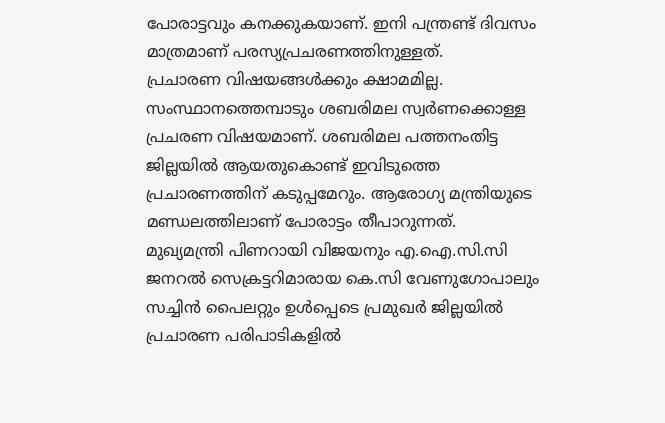പോരാട്ടവും കനക്കുകയാണ്. ഇനി പന്ത്രണ്ട് ദിവസം മാത്രമാണ് പരസ്യപ്രചരണത്തിനുള്ളത്.
പ്രചാരണ വിഷയങ്ങൾക്കും ക്ഷാമമില്ല. സംസ്ഥാനത്തെമ്പാടും ശബരിമല സ്വർണക്കൊള്ള പ്രചരണ വിഷയമാണ്. ശബരിമല പത്തനംതിട്ട ജില്ലയിൽ ആയതുകൊണ്ട് ഇവിടുത്തെ പ്രചാരണത്തിന് കടുപ്പമേറും. ആരോഗ്യ മന്ത്രിയുടെ മണ്ഡലത്തിലാണ് പോരാട്ടം തീപാറുന്നത്.
മുഖ്യമന്ത്രി പിണറായി വിജയനും എ.ഐ.സി.സി ജനറൽ സെക്രട്ടറിമാരായ കെ.സി വേണുഗോപാലും സച്ചിൻ പൈലറ്റും ഉൾപ്പെടെ പ്രമുഖർ ജില്ലയിൽ പ്രചാരണ പരിപാടികളിൽ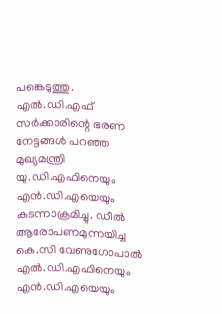പങ്കെടുത്തു. എൽ.ഡി.എഫ് സർക്കാരിന്റെ ഭരണ നേട്ടങ്ങൾ പറഞ്ഞ മുഖ്യമന്ത്രി യു.ഡി.എഫിനെയും എൻ.ഡി.എയെയും കടന്നാക്രമിച്ചു. ഡീൽ ആരോപണമുന്നയിച്ച കെ.സി വേണുഗോപാൽ എൽ.ഡി.എഫിനെയും എൻ.ഡി.എയെയും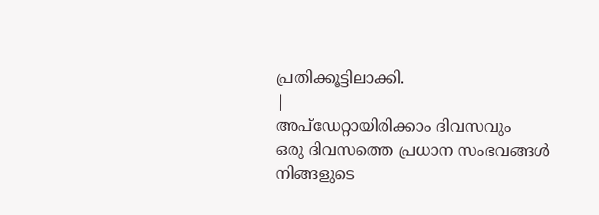പ്രതിക്കൂട്ടിലാക്കി.
|
അപ്ഡേറ്റായിരിക്കാം ദിവസവും
ഒരു ദിവസത്തെ പ്രധാന സംഭവങ്ങൾ നിങ്ങളുടെ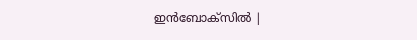ഇൻബോക്സിൽ |